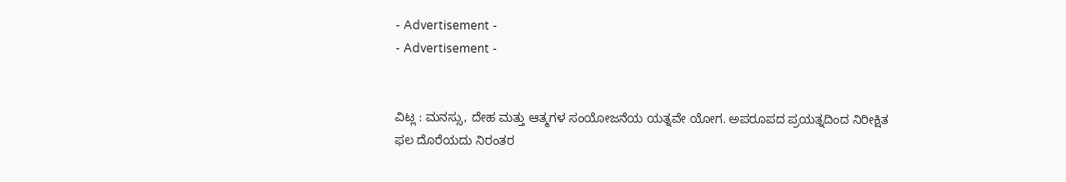- Advertisement -
- Advertisement -


ವಿಟ್ಲ : ಮನಸ್ಸು, ದೇಹ ಮತ್ತು ಆತ್ಮಗಳ ಸಂಯೋಜನೆಯ ಯತ್ನವೇ ಯೋಗ. ಅಪರೂಪದ ಪ್ರಯತ್ನದಿಂದ ನಿರೀಕ್ಷಿತ ಫಲ ದೊರೆಯದು ನಿರಂತರ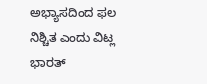ಅಭ್ಯಾಸದಿಂದ ಫಲ ನಿಶ್ಚಿತ ಎಂದು ವಿಟ್ಲ ಭಾರತ್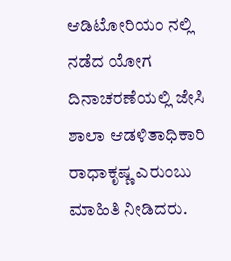ಆಡಿಟೋರಿಯಂ ನಲ್ಲಿ ನಡೆದ ಯೋಗ ದಿನಾಚರಣೆಯಲ್ಲಿ ಜೇಸಿ ಶಾಲಾ ಆಡಳಿತಾಧಿಕಾರಿ ರಾಧಾಕೃಷ್ಣ ಎರುಂಬು ಮಾಹಿತಿ ನೀಡಿದರು.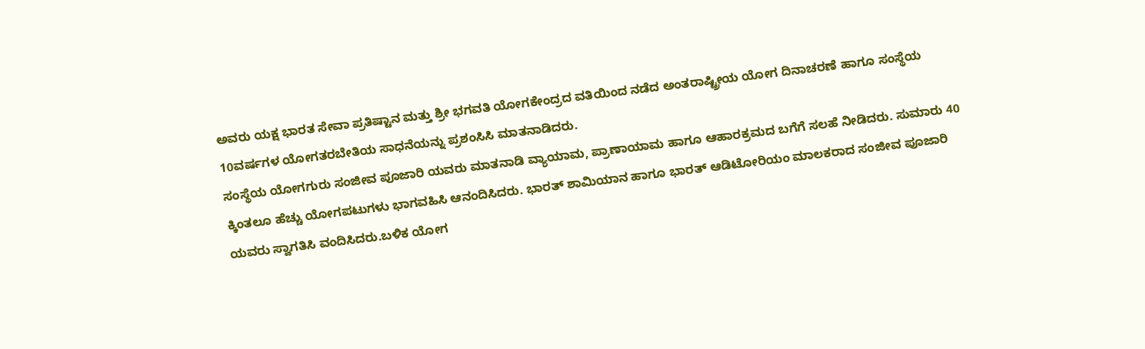ಅವರು ಯಕ್ಷ ಭಾರತ ಸೇವಾ ಪ್ರತಿಷ್ಟಾನ ಮತ್ತು ಶ್ರೀ ಭಗವತಿ ಯೋಗಕೇಂದ್ರದ ವತಿಯಿಂದ ನಡೆದ ಅಂತರಾಷ್ಟ್ರೀಯ ಯೋಗ ದಿನಾಚರಣೆ ಹಾಗೂ ಸಂಸ್ಥೆಯ 10ವರ್ಷಗಳ ಯೋಗತರಬೇತಿಯ ಸಾಧನೆಯನ್ನು ಪ್ರಶಂಸಿಸಿ ಮಾತನಾಡಿದರು.
ಸಂಸ್ಥೆಯ ಯೋಗಗುರು ಸಂಜೀವ ಪೂಜಾರಿ ಯವರು ಮಾತನಾಡಿ ವ್ಯಾಯಾಮ, ಪ್ರಾಣಾಯಾಮ ಹಾಗೂ ಆಹಾರಕ್ರಮದ ಬಗೆಗೆ ಸಲಹೆ ನೀಡಿದರು. ಸುಮಾರು 40 ಕ್ಕಿಂತಲೂ ಹೆಚ್ಚು ಯೋಗಪಟುಗಳು ಭಾಗವಹಿಸಿ ಆನಂದಿಸಿದರು. ಭಾರತ್ ಶಾಮಿಯಾನ ಹಾಗೂ ಭಾರತ್ ಆಡಿಟೋರಿಯಂ ಮಾಲಕರಾದ ಸಂಜೀವ ಪೂಜಾರಿ ಯವರು ಸ್ವಾಗತಿಸಿ ವಂದಿಸಿದರು.ಬಳಿಕ ಯೋಗ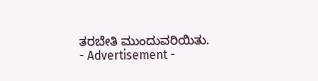ತರಬೇತಿ ಮುಂದುವರಿಯಿತು.
- Advertisement -